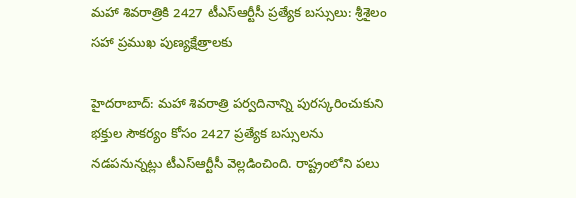మహా శివరాత్రికి 2427 టీఎస్ఆర్టీసీ ప్రత్యేక బస్సులు: శ్రీశైలం సహా ప్రముఖ పుణ్యక్షేత్రాలకు

హైదరాబాద్: మహా శివరాత్రి పర్వదినాన్ని పురస్కరించుకుని భక్తుల సౌకర్యం కోసం 2427 ప్రత్యేక బస్సులను నడపనున్నట్లు టీఎస్ఆర్టీసీ వెల్లడించింది. రాష్ట్రంలోని పలు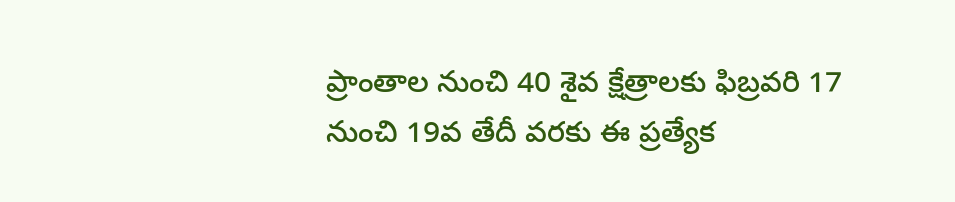ప్రాంతాల నుంచి 40 శైవ క్షేత్రాలకు ఫిబ్రవరి 17 నుంచి 19వ తేదీ వరకు ఈ ప్రత్యేక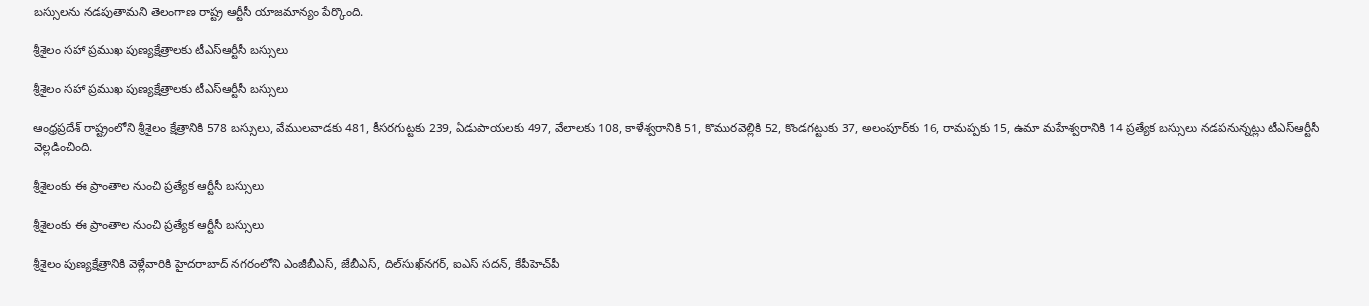బస్సులను నడపుతామని తెలంగాణ రాష్ట్ర ఆర్టీసీ యాజమాన్యం పేర్కొంది.

శ్రీశైలం సహా ప్రముఖ పుణ్యక్షేత్రాలకు టీఎస్ఆర్టీసీ బస్సులు

శ్రీశైలం సహా ప్రముఖ పుణ్యక్షేత్రాలకు టీఎస్ఆర్టీసీ బస్సులు

ఆంధ్రప్రదేశ్ రాష్ట్రంలోని శ్రీశైలం క్షేత్రానికి 578 బస్సులు, వేములవాడకు 481, కీసరగుట్టకు 239, ఏడుపాయలకు 497, వేలాలకు 108, కాళేశ్వరానికి 51, కొమురవెల్లికి 52, కొండగట్టుకు 37, అలంపూర్‌కు 16, రామప్పకు 15, ఉమా మహేశ్వరానికి 14 ప్రత్యేక బస్సులు నడపనున్నట్లు టీఎస్ఆర్టీసీ వెల్లడించింది.

శ్రీశైలంకు ఈ ప్రాంతాల నుంచి ప్రత్యేక ఆర్టీసీ బస్సులు

శ్రీశైలంకు ఈ ప్రాంతాల నుంచి ప్రత్యేక ఆర్టీసీ బస్సులు

శ్రీశైలం పుణ్యక్షేత్రానికి వెళ్లేవారికి హైదరాబాద్ నగరంలోని ఎంజీబీఎస్, జేబీఎస్, దిల్‌సుఖ్‌నగర్, ఐఎస్ సదన్, కేపీహెచ్‌పీ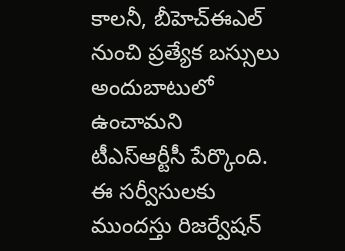కాలనీ, బీహెచ్ఈఎల్ నుంచి ప్రత్యేక బస్సులు అందుబాటులో ఉంచామని టీఎస్ఆర్టీసీ పేర్కొంది. ఈ సర్వీసులకు ముందస్తు రిజర్వేషన్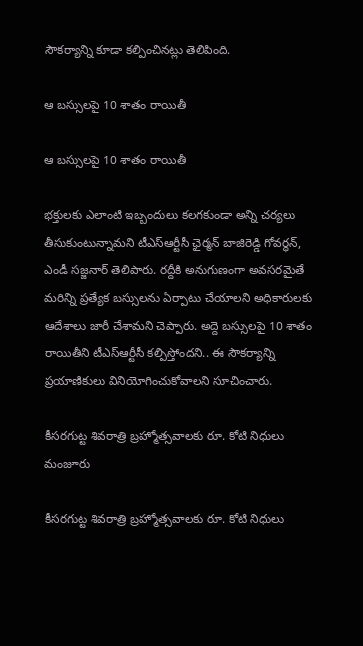సౌకర్యాన్ని కూడా కల్పించినట్లు తెలిపింది.

ఆ బస్సులపై 10 శాతం రాయితీ

ఆ బస్సులపై 10 శాతం రాయితీ

భక్తులకు ఎలాంటి ఇబ్బందులు కలగకుండా అన్ని చర్యలు తీసుకుంటున్నామని టీఎస్ఆర్టీసీ ఛైర్మన్ బాజిరెడ్డి గోవర్ధన్, ఎండీ సజ్జనార్ తెలిపారు. రద్దీకి అనుగుణంగా అవసరమైతే మరిన్ని ప్రత్యేక బస్సులను ఏర్పాటు చేయాలని అధికారులకు ఆదేశాలు జారీ చేశామని చెప్పారు. అద్దె బస్సులపై 10 శాతం రాయితీని టీఎస్ఆర్టీసీ కల్పిస్తోందని.. ఈ సౌకర్యాన్ని ప్రయాణికులు వినియోగించుకోవాలని సూచించారు.

కీసరగుట్ట శివరాత్రి బ్రహ్మోత్సవాలకు రూ. కోటి నిధులు మంజూరు

కీసరగుట్ట శివరాత్రి బ్రహ్మోత్సవాలకు రూ. కోటి నిధులు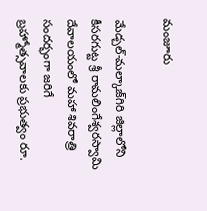మంజూరు

మేడ్చల్-మల్కాజ్‌గిరి జిల్లాలోని కీసరగుట్ట శ్రీ రామలింగేశ్వరస్వామి దేవాలయంలో మహా శివరాత్రి సందర్భంగా జరిగే బ్రహ్మోత్సవాలకు ప్రభుత్వం రూ.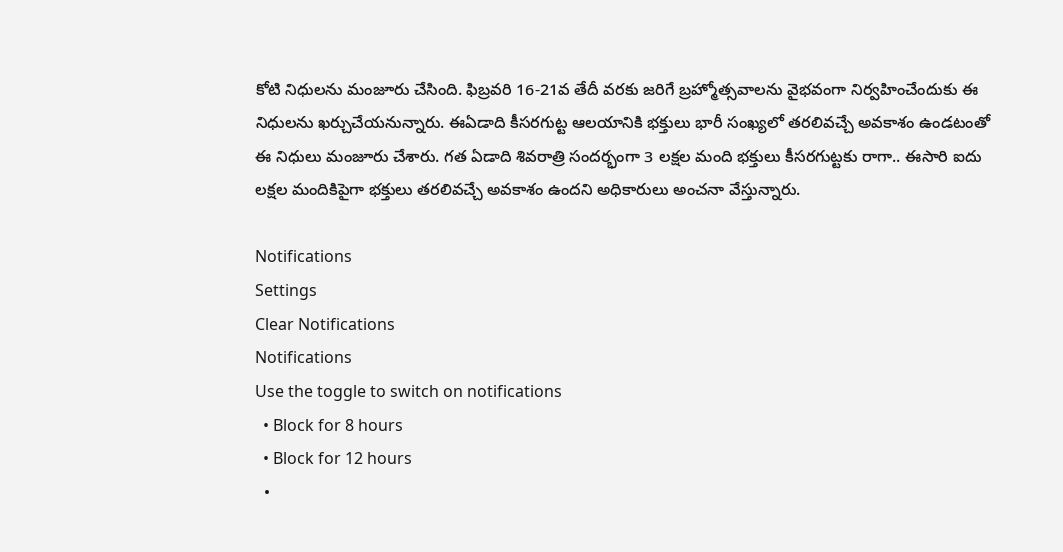కోటి నిధులను మంజూరు చేసింది. ఫిబ్రవరి 16-21వ తేదీ వరకు జరిగే బ్రహ్మోత్సవాలను వైభవంగా నిర్వహించేందుకు ఈ నిధులను ఖర్చుచేయనున్నారు. ఈఏడాది కీసరగుట్ట ఆలయానికి భక్తులు భారీ సంఖ్యలో తరలివచ్చే అవకాశం ఉండటంతో ఈ నిధులు మంజూరు చేశారు. గత ఏడాది శివరాత్రి సందర్భంగా 3 లక్షల మంది భక్తులు కీసరగుట్టకు రాగా.. ఈసారి ఐదు లక్షల మందికిపైగా భక్తులు తరలివచ్చే అవకాశం ఉందని అధికారులు అంచనా వేస్తున్నారు.

Notifications
Settings
Clear Notifications
Notifications
Use the toggle to switch on notifications
  • Block for 8 hours
  • Block for 12 hours
  •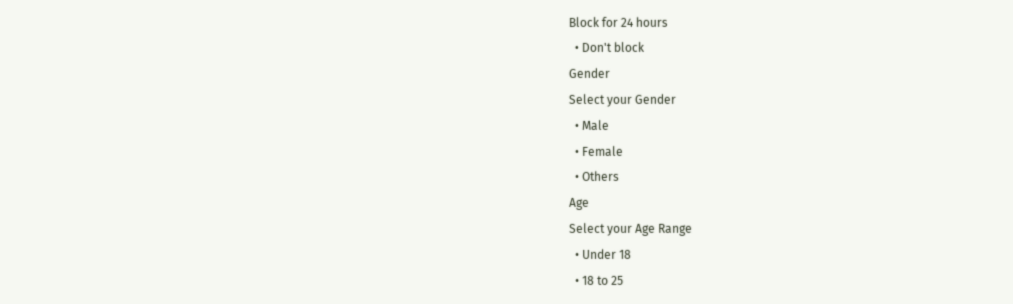Block for 24 hours
  • Don't block
Gender
Select your Gender
  • Male
  • Female
  • Others
Age
Select your Age Range
  • Under 18
  • 18 to 25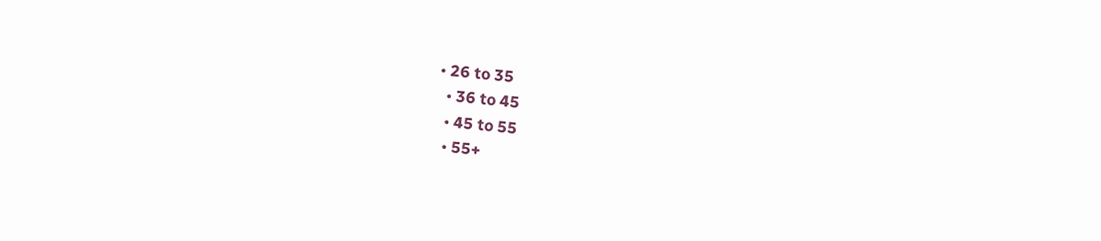• 26 to 35
  • 36 to 45
  • 45 to 55
  • 55+